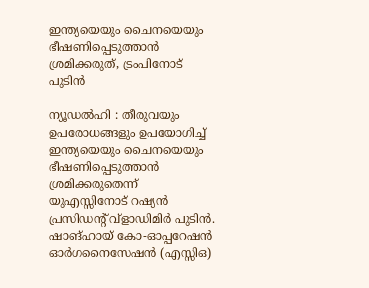ഇന്ത്യയെയും ചൈനയെയും ഭീഷണിപ്പെടുത്താന്‍ ശ്രമിക്കരുത്, ട്രംപിനോട് പുടിന്‍

ന്യൂഡല്‍ഹി : തീരുവയും ഉപരോധങ്ങളും ഉപയോഗിച്ച് ഇന്ത്യയെയും ചൈനയെയും ഭീഷണിപ്പെടുത്താന്‍ ശ്രമിക്കരുതെന്ന് യുഎസ്സിനോട് റഷ്യന്‍ പ്രസിഡന്റ് വ്ളാഡിമിര്‍ പുടിന്‍. ഷാങ്ഹായ് കോ-ഓപ്പറേഷന്‍ ഓര്‍ഗനൈസേഷന്‍ (എസ്സിഒ)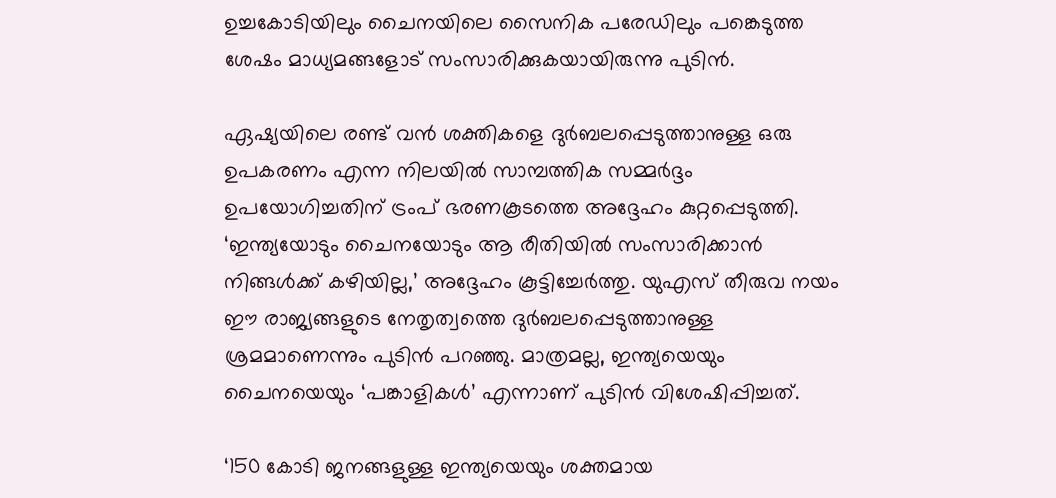ഉച്ചകോടിയിലും ചൈനയിലെ സൈനിക പരേഡിലും പങ്കെടുത്ത ശേഷം മാധ്യമങ്ങളോട് സംസാരിക്കുകയായിരുന്നു പുടിന്‍.

ഏഷ്യയിലെ രണ്ട് വന്‍ ശക്തികളെ ദുര്‍ബലപ്പെടുത്താനുള്ള ഒരു ഉപകരണം എന്ന നിലയില്‍ സാമ്പത്തിക സമ്മര്‍ദ്ദം ഉപയോഗിച്ചതിന് ട്രംപ് ഭരണകൂടത്തെ അദ്ദേഹം കുറ്റപ്പെടുത്തി. ‘ഇന്ത്യയോടും ചൈനയോടും ആ രീതിയില്‍ സംസാരിക്കാന്‍ നിങ്ങള്‍ക്ക് കഴിയില്ല,’ അദ്ദേഹം കൂട്ടിച്ചേര്‍ത്തു. യുഎസ് തീരുവ നയം ഈ രാജ്യങ്ങളുടെ നേതൃത്വത്തെ ദുര്‍ബലപ്പെടുത്താനുള്ള ശ്രമമാണെന്നും പുടിന്‍ പറഞ്ഞു. മാത്രമല്ല, ഇന്ത്യയെയും ചൈനയെയും ‘പങ്കാളികള്‍’ എന്നാണ് പുടിന്‍ വിശേഷിപ്പിച്ചത്.

‘150 കോടി ജനങ്ങളുള്ള ഇന്ത്യയെയും ശക്തമായ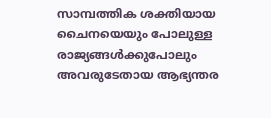സാമ്പത്തിക ശക്തിയായ ചൈനയെയും പോലുള്ള രാജ്യങ്ങള്‍ക്കുപോലും അവരുടേതായ ആഭ്യന്തര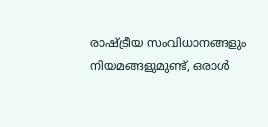രാഷ്ട്രീയ സംവിധാനങ്ങളും നിയമങ്ങളുമുണ്ട്, ഒരാള്‍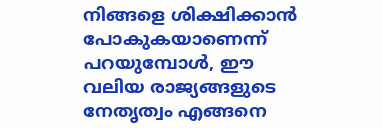നിങ്ങളെ ശിക്ഷിക്കാന്‍ പോകുകയാണെന്ന് പറയുമ്പോള്‍, ഈ വലിയ രാജ്യങ്ങളുടെ നേതൃത്വം എങ്ങനെ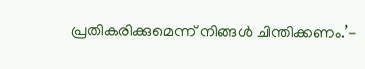പ്രതികരിക്കുമെന്ന് നിങ്ങള്‍ ചിന്തിക്കണം.’-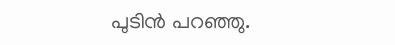പുടിന്‍ പറഞ്ഞു.